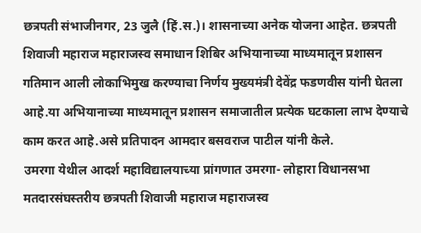छत्रपती संभाजीनगर, 23 जुलै (हिं.स.)। शासनाच्या अनेक योजना आहेत. छत्रपती शिवाजी महाराज महाराजस्व समाधान शिबिर अभियानाच्या माध्यमातून प्रशासन गतिमान आली लोकाभिमुख करण्याचा निर्णय मुख्यमंत्री देवेंद्र फडणवीस यांनी घेतला आहे.या अभियानाच्या माध्यमातून प्रशासन समाजातील प्रत्येक घटकाला लाभ देण्याचे काम करत आहे.असे प्रतिपादन आमदार बसवराज पाटील यांनी केले.
उमरगा येथील आदर्श महाविद्यालयाच्या प्रांगणात उमरगा- लोहारा विधानसभा मतदारसंघस्तरीय छत्रपती शिवाजी महाराज महाराजस्व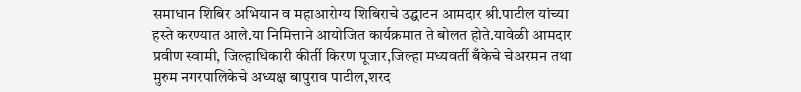समाधान शिबिर अभियान व महाआरोग्य शिबिराचे उद्घाटन आमदार श्री.पाटील यांच्या हस्ते करण्यात आले.या निमित्ताने आयोजित कार्यक्रमात ते बोलत होते.यावेळी आमदार प्रवीण स्वामी, जिल्हाधिकारी कीर्ती किरण पूजार,जिल्हा मध्यवर्ती बँकेचे चेअरमन तथा मुरुम नगरपालिकेचे अध्यक्ष बापुराव पाटील,शरद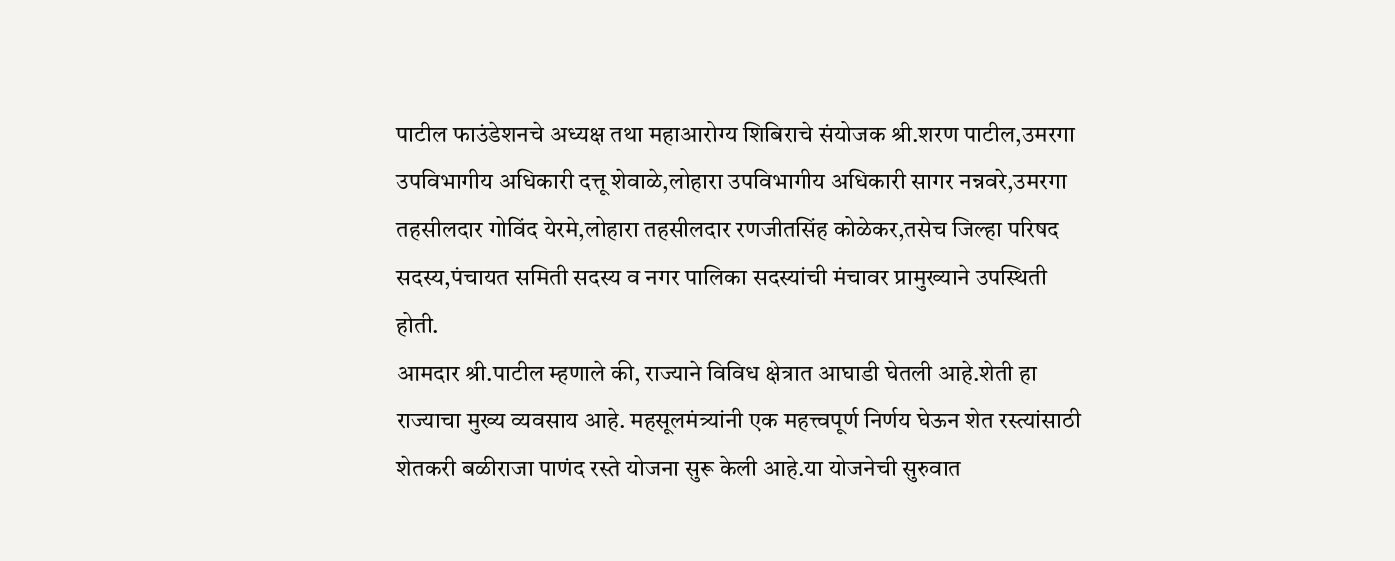पाटील फाउंडेशनचे अध्यक्ष तथा महाआरोग्य शिबिराचे संयोजक श्री.शरण पाटील,उमरगा उपविभागीय अधिकारी दत्तू शेवाळे,लोहारा उपविभागीय अधिकारी सागर नन्नवरे,उमरगा तहसीलदार गोविंद येरमे,लोहारा तहसीलदार रणजीतसिंह कोळेकर,तसेच जिल्हा परिषद सदस्य,पंचायत समिती सदस्य व नगर पालिका सदस्यांची मंचावर प्रामुख्याने उपस्थिती होती.
आमदार श्री.पाटील म्हणाले की, राज्याने विविध क्षेत्रात आघाडी घेतली आहे.शेती हा राज्याचा मुख्य व्यवसाय आहे. महसूलमंत्र्यांनी एक महत्त्वपूर्ण निर्णय घेऊन शेत रस्त्यांसाठी शेतकरी बळीराजा पाणंद रस्ते योजना सुरू केली आहे.या योजनेची सुरुवात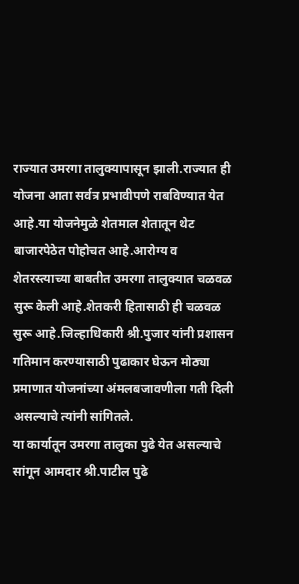राज्यात उमरगा तालुक्यापासून झाली.राज्यात ही योजना आता सर्वत्र प्रभावीपणे राबविण्यात येत आहे.या योजनेमुळे शेतमाल शेतातून थेट बाजारपेठेत पोहोचत आहे.आरोग्य व शेतरस्त्याच्या बाबतीत उमरगा तालुक्यात चळवळ सुरू केली आहे.शेतकरी हितासाठी ही चळवळ सुरू आहे.जिल्हाधिकारी श्री.पुजार यांनी प्रशासन गतिमान करण्यासाठी पुढाकार घेऊन मोठ्या प्रमाणात योजनांच्या अंमलबजावणीला गती दिली असल्याचे त्यांनी सांगितले.
या कार्यातून उमरगा तालुका पुढे येत असल्याचे सांगून आमदार श्री.पाटील पुढे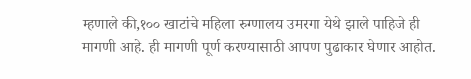म्हणाले की,१०० खाटांचे महिला रुग्णालय उमरगा येथे झाले पाहिजे ही मागणी आहे. ही मागणी पूर्ण करण्यासाठी आपण पुढाकार घेणार आहोत.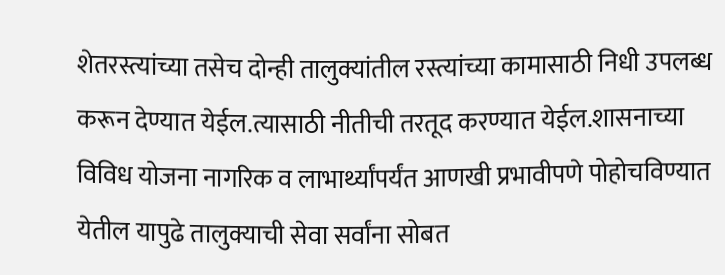शेतरस्त्यांच्या तसेच दोन्ही तालुक्यांतील रस्त्यांच्या कामासाठी निधी उपलब्ध करून देण्यात येईल.त्यासाठी नीतीची तरतूद करण्यात येईल.शासनाच्या विविध योजना नागरिक व लाभार्थ्यांपर्यंत आणखी प्रभावीपणे पोहोचविण्यात येतील यापुढे तालुक्याची सेवा सर्वांना सोबत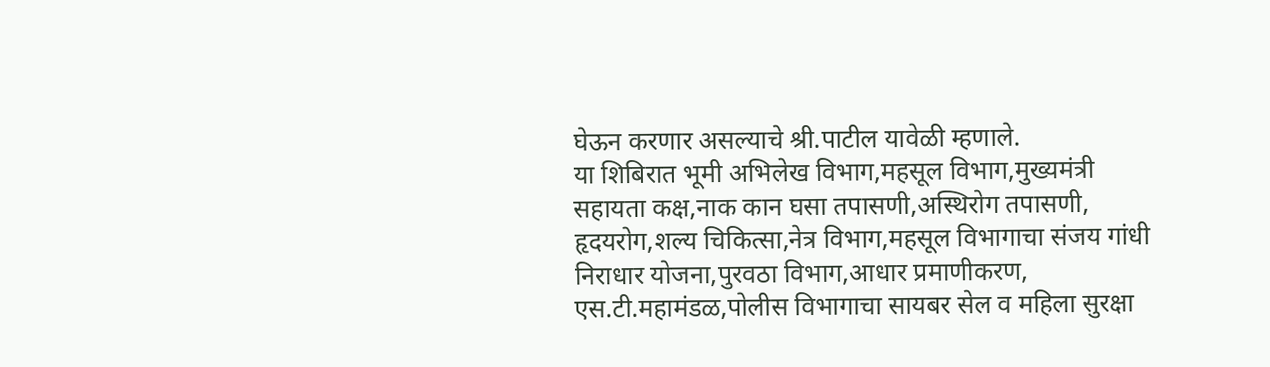घेऊन करणार असल्याचे श्री.पाटील यावेळी म्हणाले.
या शिबिरात भूमी अभिलेख विभाग,महसूल विभाग,मुख्यमंत्री सहायता कक्ष,नाक कान घसा तपासणी,अस्थिरोग तपासणी, हृदयरोग,शल्य चिकित्सा,नेत्र विभाग,महसूल विभागाचा संजय गांधी निराधार योजना,पुरवठा विभाग,आधार प्रमाणीकरण, एस.टी.महामंडळ,पोलीस विभागाचा सायबर सेल व महिला सुरक्षा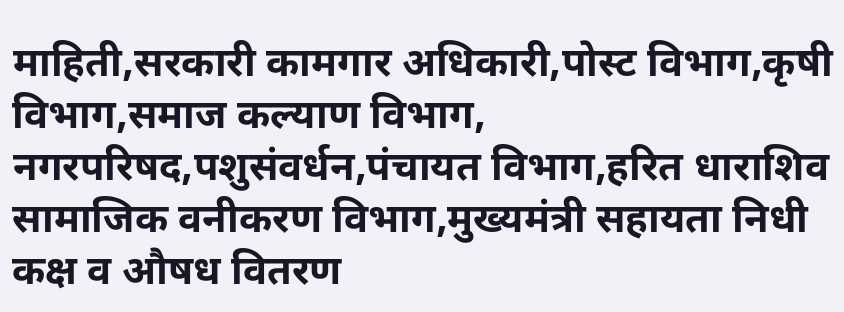माहिती,सरकारी कामगार अधिकारी,पोस्ट विभाग,कृषी विभाग,समाज कल्याण विभाग, नगरपरिषद,पशुसंवर्धन,पंचायत विभाग,हरित धाराशिव सामाजिक वनीकरण विभाग,मुख्यमंत्री सहायता निधी कक्ष व औषध वितरण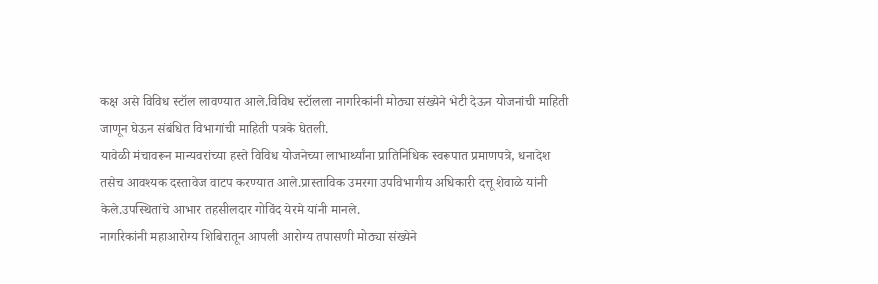कक्ष असे विविध स्टॉल लावण्यात आले.विविध स्टॉलला नागरिकांनी मोठ्या संख्येने भेटी देऊन योजनांची माहिती जाणून घेऊन संबंधित विभागांची माहिती पत्रके घेतली.
यावेळी मंचावरून मान्यवरांच्या हस्ते विविध योजनेच्या लाभार्थ्यांना प्रातिनिधिक स्वरूपात प्रमाणपत्रे, धनादेश तसेच आवश्यक दस्तावेज वाटप करण्यात आले.प्रास्ताविक उमरगा उपविभागीय अधिकारी दत्तू शेवाळे यांनी केले.उपस्थितांचे आभार तहसीलदार गोविंद येरमे यांनी मानले.
नागरिकांनी महाआरोग्य शिबिरातून आपली आरोग्य तपासणी मोठ्या संख्येने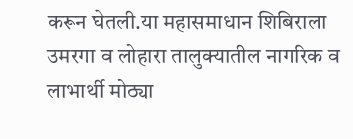करून घेतली.या महासमाधान शिबिराला उमरगा व लोहारा तालुक्यातील नागरिक व लाभार्थी मोठ्या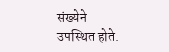संख्येने उपस्थित होते.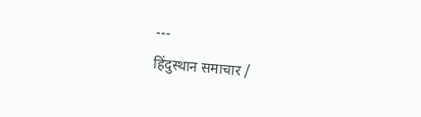---
हिंदुस्थान समाचार /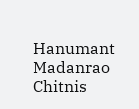Hanumant Madanrao Chitnis